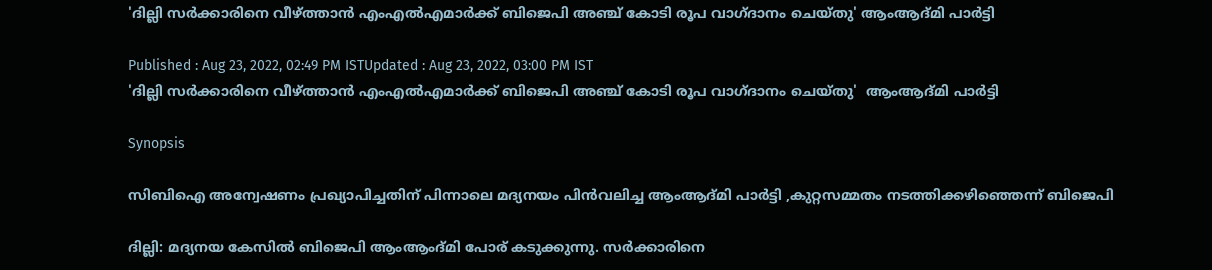'ദില്ലി സര്‍ക്കാരിനെ വീഴ്ത്താന്‍ എംഎല്‍എമാര്‍ക്ക് ബിജെപി അഞ്ച് കോടി രൂപ വാഗ്ദാനം ചെയ്തു' ആംആദ്മി പാര്‍ട്ടി

Published : Aug 23, 2022, 02:49 PM ISTUpdated : Aug 23, 2022, 03:00 PM IST
'ദില്ലി സര്‍ക്കാരിനെ വീഴ്ത്താന്‍ എംഎല്‍എമാര്‍ക്ക് ബിജെപി അഞ്ച് കോടി രൂപ വാഗ്ദാനം ചെയ്തു'  ആംആദ്മി പാര്‍ട്ടി

Synopsis

സിബിഐ അന്വേഷണം പ്രഖ്യാപിച്ചതിന് പിന്നാലെ മദ്യനയം പിന്‍വലിച്ച ആംആദ്മി പാര്‍ട്ടി ,കുറ്റസമ്മതം നടത്തിക്കഴിഞ്ഞെന്ന് ബിജെപി

ദില്ലി: മദ്യനയ കേസില്‍ ബിജെപി ആംആംദ്മി പോര് കടുക്കുന്നു. സര്‍ക്കാരിനെ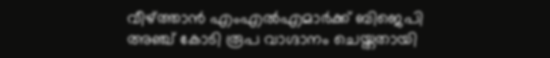വീഴ്ത്താന്‍ എംഎല്‍എമാര്‍ക്ക് ബിജെപി അഞ്ച് കോടി രൂപ വാഗ്ദാനം ചെയ്തതായി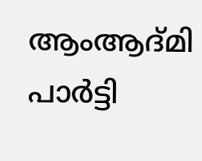ആംആദ്മി പാര്‍ട്ടി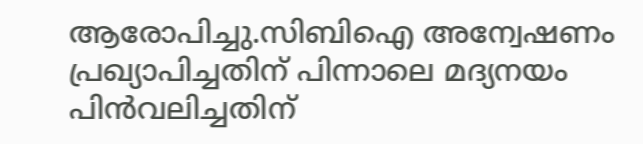ആരോപിച്ചു.സിബിഐ അന്വേഷണം പ്രഖ്യാപിച്ചതിന് പിന്നാലെ മദ്യനയം പിന്‍വലിച്ചതിന്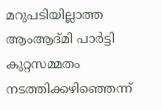മറുപടിയില്ലാത്ത ആംആദ്മി പാര്‍ട്ടി കുറ്റസമ്മതം നടത്തിക്കഴിഞ്ഞെന്ന്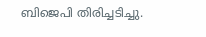ബിജെപി തിരിച്ചടിച്ചു.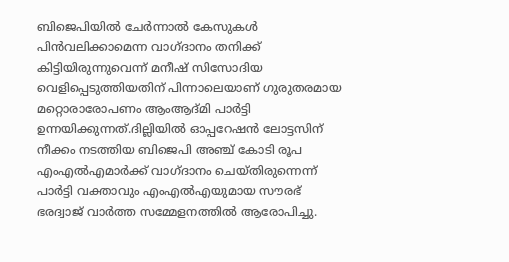ബിജെപിയില്‍ ചേര്‍ന്നാല്‍ കേസുകള്‍ പിന്‍വലിക്കാമെന്ന വാഗ്ദാനം തനിക്ക് കിട്ടിയിരുന്നുവെന്ന് മനീഷ് സിസോദിയ വെളിപ്പെടുത്തിയതിന് പിന്നാലെയാണ് ഗുരുതരമായ മറ്റൊരാരോപണം ആംആദ്മി പാര്‍ട്ടി ഉന്നയിക്കുന്നത്.ദില്ലിയില്‍ ഓപ്പറേഷന്‍ ലോട്ടസിന് നീക്കം നടത്തിയ ബിജെപി അഞ്ച് കോടി രൂപ എംഎല്‍എമാര്‍ക്ക് വാഗ്ദാനം ചെയ്തിരുന്നെന്ന് പാര്‍ട്ടി വക്താവും എംഎല്‍എയുമായ സൗരഭ്  ഭരദ്വാജ് വാര്‍ത്ത സമ്മേളനത്തില്‍ ആരോപിച്ചു.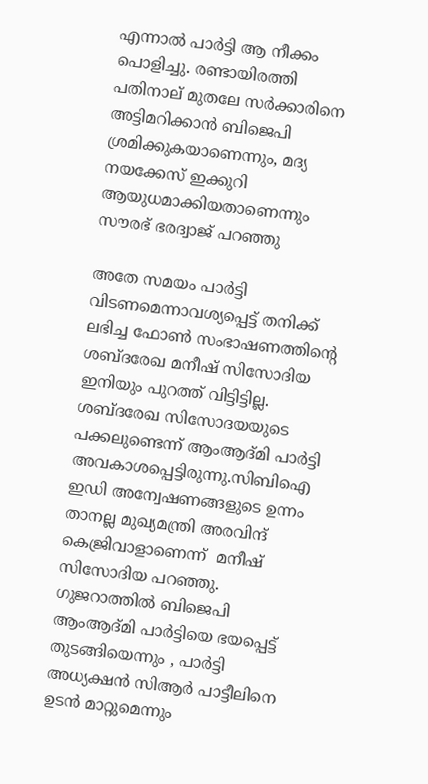എന്നാല്‍ പാര്‍ട്ടി ആ നീക്കം പൊളിച്ചു. രണ്ടായിരത്തി പതിനാല് മുതലേ സര്‍ക്കാരിനെ അട്ടിമറിക്കാന്‍ ബിജെപി ശ്രമിക്കുകയാണെന്നും, മദ്യ നയക്കേസ് ഇക്കുറി ആയുധമാക്കിയതാണെന്നും സൗരഭ് ഭരദ്വാജ് പറഞ്ഞു

അതേ സമയം പാര്‍ട്ടി വിടണമെന്നാവശ്യപ്പെട്ട് തനിക്ക് ലഭിച്ച ഫോണ്‍ സംഭാഷണത്തിന്‍റെ ശബ്ദരേഖ മനീഷ് സിസോദിയ ഇനിയും പുറത്ത് വിട്ടിട്ടില്ല. ശബ്ദരേഖ സിസോദയയുടെ പക്കലുണ്ടെന്ന് ആംആദ്മി പാര്‍ട്ടി അവകാശപ്പെട്ടിരുന്നു.സിബിഐ ഇഡി അന്വേഷണങ്ങളുടെ ഉന്നം താനല്ല മുഖ്യമന്ത്രി അരവിന്ദ് കെജ്രിവാളാണെന്ന്  മനീഷ് സിസോദിയ പറഞ്ഞു. ഗുജറാത്തില്‍ ബിജെപി ആംആദ്മി പാര്‍ട്ടിയെ ഭയപ്പെട്ട് തുടങ്ങിയെന്നും , പാര്‍ട്ടി അധ്യക്ഷന്‍ സിആര്‍ പാട്ടീലിനെ ഉടന്‍ മാറ്റുമെന്നും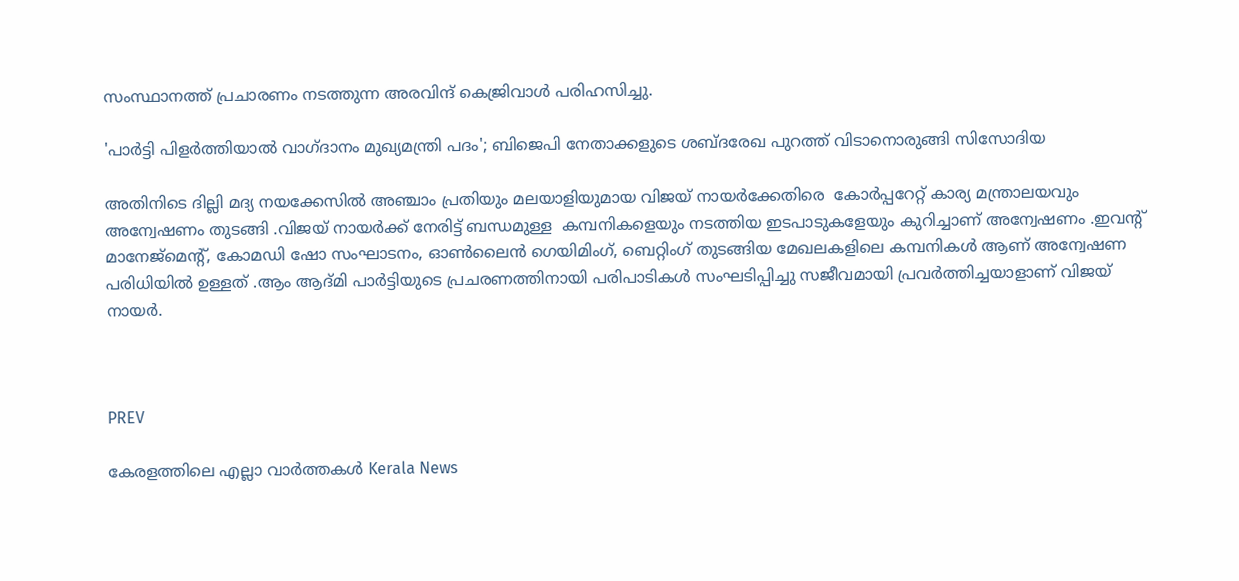സംസ്ഥാനത്ത് പ്രചാരണം നടത്തുന്ന അരവിന്ദ് കെജ്രിവാള്‍ പരിഹസിച്ചു.

'പാർട്ടി പിളർത്തിയാൽ വാഗ്ദാനം മുഖ്യമന്ത്രി പദം'; ബിജെപി നേതാക്കളുടെ ശബ്ദരേഖ പുറത്ത് വിടാനൊരുങ്ങി സിസോദിയ

അതിനിടെ ദില്ലി മദ്യ നയക്കേസില്‍ അഞ്ചാം പ്രതിയും മലയാളിയുമായ വിജയ് നായർക്കേതിരെ  കോർപ്പറേറ്റ് കാര്യ മന്ത്രാലയവും അന്വേഷണം തുടങ്ങി .വിജയ് നായർക്ക് നേരിട്ട് ബന്ധമുള്ള  കമ്പനികളെയും നടത്തിയ ഇടപാടുകളേയും കുറിച്ചാണ് അന്വേഷണം .ഇവൻ്റ് മാനേജ്മെൻ്റ്, കോമഡി ഷോ സംഘാടനം, ഓൺലൈൻ ഗെയിമിംഗ്, ബെറ്റിംഗ് തുടങ്ങിയ മേഖലകളിലെ കമ്പനികൾ ആണ് അന്വേഷണ പരിധിയിൽ ഉള്ളത് .ആം ആദ്മി പാർട്ടിയുടെ പ്രചരണത്തിനായി പരിപാടികൾ സംഘടിപ്പിച്ചു സജീവമായി പ്രവർത്തിച്ചയാളാണ് വിജയ് നായർ.



PREV

കേരളത്തിലെ എല്ലാ വാർത്തകൾ Kerala News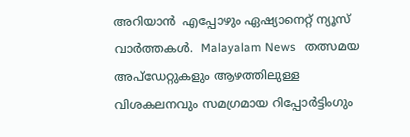അറിയാൻ  എപ്പോഴും ഏഷ്യാനെറ്റ് ന്യൂസ് വാർത്തകൾ.  Malayalam News   തത്സമയ അപ്‌ഡേറ്റുകളും ആഴത്തിലുള്ള വിശകലനവും സമഗ്രമായ റിപ്പോർട്ടിംഗും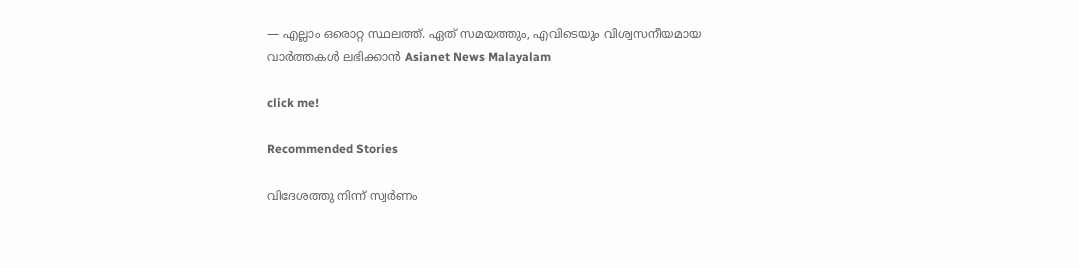— എല്ലാം ഒരൊറ്റ സ്ഥലത്ത്. ഏത് സമയത്തും, എവിടെയും വിശ്വസനീയമായ വാർത്തകൾ ലഭിക്കാൻ Asianet News Malayalam

click me!

Recommended Stories

വിദേശത്തു നിന്ന് സ്വർണം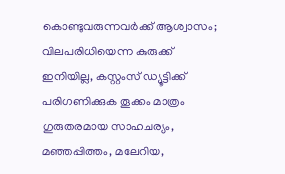കൊണ്ടുവരുന്നവർക്ക് ആശ്വാസം; വിലപരിധിയെന്ന കുരുക്ക് ഇനിയില്ല, കസ്റ്റംസ് ഡ്യൂട്ടിക്ക് പരിഗണിക്കുക തൂക്കം മാത്രം
ഗുരുതരമായ സാഹചര്യം, മഞ്ഞപ്പിത്തം, മലേറിയ,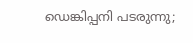ഡെങ്കിപ്പനി പടരുന്നു;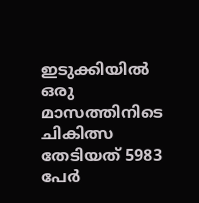ഇടുക്കിയിൽ ഒരു മാസത്തിനിടെ ചികിത്സ തേടിയത് 5983 പേര്‍